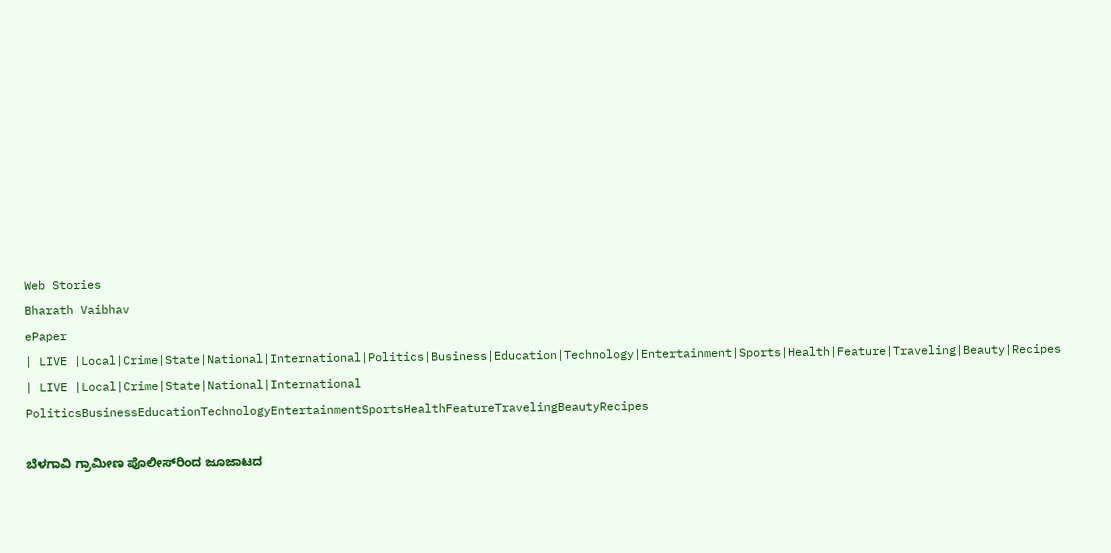Web Stories
Bharath Vaibhav
ePaper
| LIVE |Local|Crime|State|National|International|Politics|Business|Education|Technology|Entertainment|Sports|Health|Feature|Traveling|Beauty|Recipes
| LIVE |Local|Crime|State|National|International
PoliticsBusinessEducationTechnologyEntertainmentSportsHealthFeatureTravelingBeautyRecipes

ಬೆಳಗಾವಿ ಗ್ರಾಮೀಣ ಪೊಲೀಸ್‌ರಿಂದ ಜೂಜಾಟದ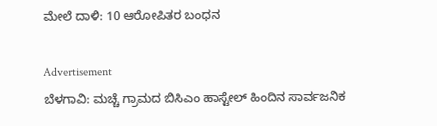ಮೇಲೆ ದಾಳಿ: 10 ಆರೋಪಿತರ ಬಂಧನ

Advertisement
ಬೆಳಗಾವಿ: ಮಚ್ಚೆ ಗ್ರಾಮದ ಬಿಸಿಎಂ ಹಾಸ್ಟೇಲ್ ಹಿಂದಿನ ಸಾರ್ವಜನಿಕ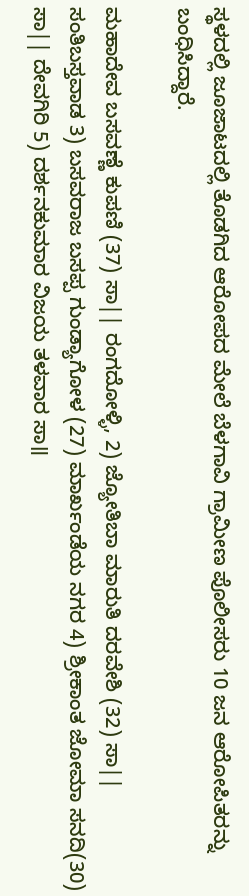ಸ್ಥಳದಲ್ಲಿ ಜೂಜಾಟದಲ್ಲಿ ತೊಡಗಿದ ಆರೋಪದ ಮೇಲೆ ಬೆಳಗಾವಿ ಗ್ರಾಮೀಣ ಪೊಲೀಸರು 10 ಜನ ಆರೋಪಿತರನ್ನು ಬಂಧಿಸಿದ್ದಾರೆ.

ಮಹಾದೇವ ಬಸವಣ್ಣೆ ಕುಪಣಿ (37) ಸಾ|| ರಂಗದೋಳ್ಳಿ, 2) ಜ್ಯೋತಿಬಾ ಮಾರುತಿ ದರವೇಶಿ (32) ಸಾ|| ಸಂತಿಬಸ್ತವಾಡ 3) ಬಸವರಾಜ ಬಸಪ್ಪ ಗುಂಡ್ಯಾಗೋಳ (27) ಮಾರ್ಖಂಡೆಯ ನಗರ 4) ಶ್ರೀಕಾಂತ ಜೋಮಾ ಸನದಿ(30) ಸಾ|| ದೇವಗಿರಿ 5) ದರ್ಶನಕುಮಾರ ವಿಜಯ ತಳವಾರ ಸಾ॥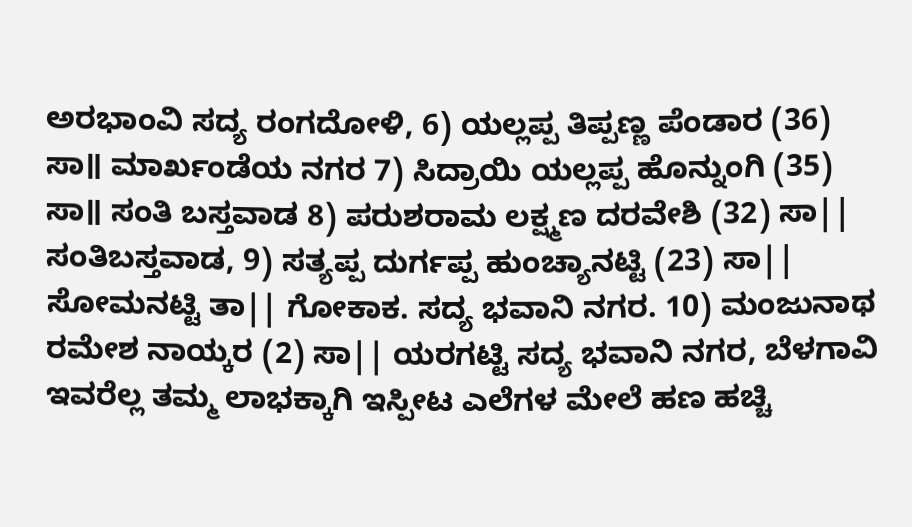ಅರಭಾಂವಿ ಸದ್ಯ ರಂಗದೋಳಿ, 6) ಯಲ್ಲಪ್ಪ ತಿಪ್ಪಣ್ಣ ಪೆಂಡಾರ (36) ಸಾ॥ ಮಾರ್ಖಂಡೆಯ ನಗರ 7) ಸಿದ್ರಾಯಿ ಯಲ್ಲಪ್ಪ ಹೊನ್ನುಂಗಿ (35) ಸಾ॥ ಸಂತಿ ಬಸ್ತವಾಡ 8) ಪರುಶರಾಮ ಲಕ್ಷ್ಮಣ ದರವೇಶಿ (32) ಸಾ|| ಸಂತಿಬಸ್ತವಾಡ, 9) ಸತ್ಯಪ್ಪ ದುರ್ಗಪ್ಪ ಹುಂಚ್ಯಾನಟ್ಟಿ (23) ಸಾ|| ಸೋಮನಟ್ಟಿ ತಾ|| ಗೋಕಾಕ. ಸದ್ಯ ಭವಾನಿ ನಗರ. 10) ಮಂಜುನಾಥ ರಮೇಶ ನಾಯ್ಕರ (2) ಸಾ|| ಯರಗಟ್ಟಿ ಸದ್ಯ ಭವಾನಿ ನಗರ, ಬೆಳಗಾವಿ ಇವರೆಲ್ಲ ತಮ್ಮ ಲಾಭಕ್ಕಾಗಿ ಇಸ್ಪೀಟ ಎಲೆಗಳ ಮೇಲೆ ಹಣ ಹಚ್ಚಿ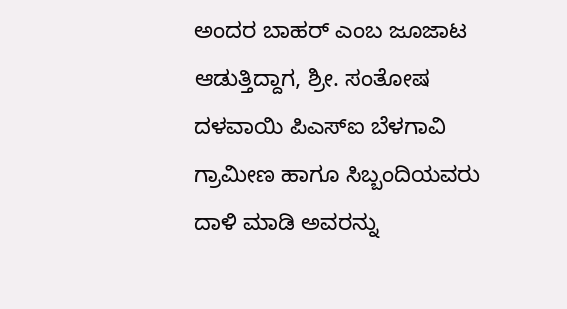ಅಂದರ ಬಾಹರ್ ಎಂಬ ಜೂಜಾಟ ಆಡುತ್ತಿದ್ದಾಗ, ಶ್ರೀ. ಸಂತೋಷ ದಳವಾಯಿ ಪಿಎಸ್‌ಐ ಬೆಳಗಾವಿ ಗ್ರಾಮೀಣ ಹಾಗೂ ಸಿಬ್ಬಂದಿಯವರು ದಾಳಿ ಮಾಡಿ ಅವರನ್ನು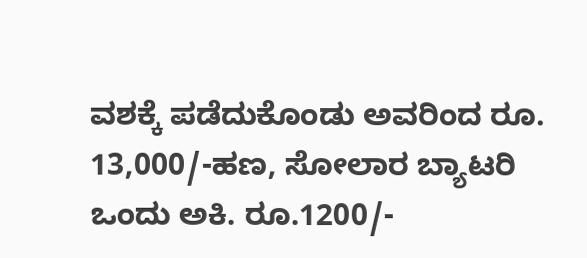ವಶಕ್ಕೆ ಪಡೆದುಕೊಂಡು ಅವರಿಂದ ರೂ. 13,000/-ಹಣ, ಸೋಲಾರ ಬ್ಯಾಟರಿ ಒಂದು ಅಕಿ. ರೂ.1200/-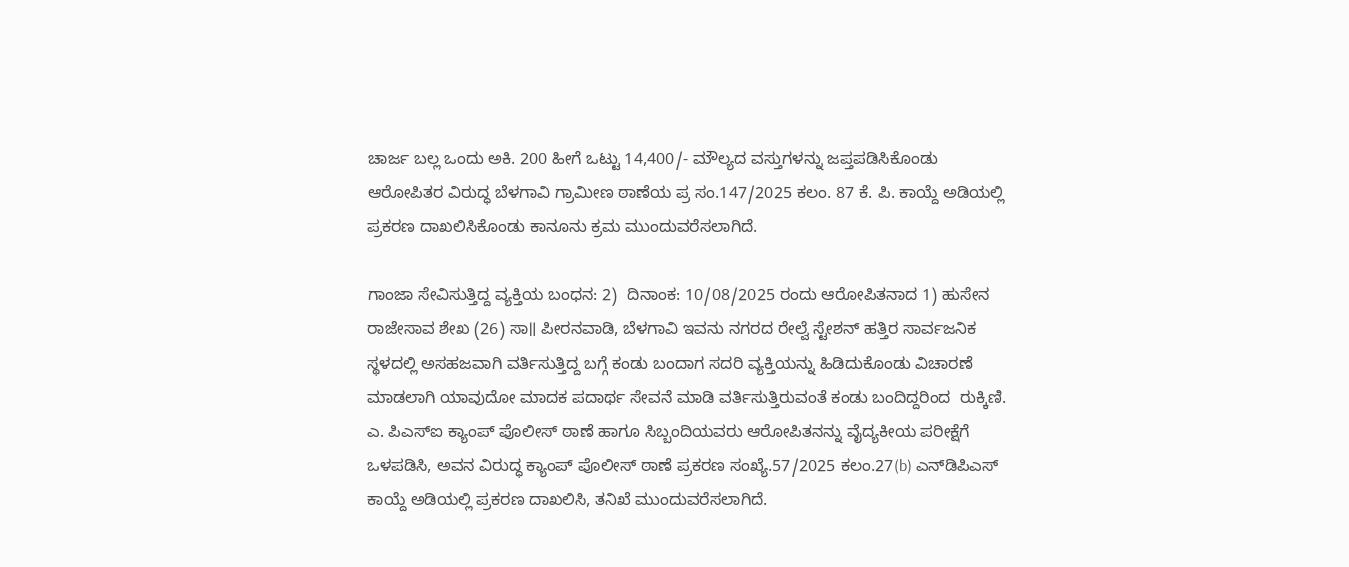ಚಾರ್ಜ ಬಲ್ಲ ಒಂದು ಅಕಿ. 200 ಹೀಗೆ ಒಟ್ಟು 14,400/- ಮೌಲ್ಯದ ವಸ್ತುಗಳನ್ನು ಜಪ್ತಪಡಿಸಿಕೊಂಡು ಆರೋಪಿತರ ವಿರುದ್ಧ ಬೆಳಗಾವಿ ಗ್ರಾಮೀಣ ಠಾಣೆಯ ಪ್ರ ಸಂ.147/2025 ಕಲಂ. 87 ಕೆ. ಪಿ. ಕಾಯ್ದೆ ಅಡಿಯಲ್ಲಿ ಪ್ರಕರಣ ದಾಖಲಿಸಿಕೊಂಡು ಕಾನೂನು ಕ್ರಮ ಮುಂದುವರೆಸಲಾಗಿದೆ.

ಗಾಂಜಾ ಸೇವಿಸುತ್ತಿದ್ದ ವ್ಯಕ್ತಿಯ ಬಂಧನ: 2)  ದಿನಾಂಕ: 10/08/2025 ರಂದು ಆರೋಪಿತನಾದ 1) ಹುಸೇನ ರಾಜೇಸಾವ ಶೇಖ (26) ಸಾ॥ ಪೀರನವಾಡಿ, ಬೆಳಗಾವಿ ಇವನು ನಗರದ ರೇಲ್ವೆ ಸ್ಟೇಶನ್ ಹತ್ತಿರ ಸಾರ್ವಜನಿಕ ಸ್ಥಳದಲ್ಲಿ ಅಸಹಜವಾಗಿ ವರ್ತಿಸುತ್ತಿದ್ದ ಬಗ್ಗೆ ಕಂಡು ಬಂದಾಗ ಸದರಿ ವ್ಯಕ್ತಿಯನ್ನು ಹಿಡಿದುಕೊಂಡು ವಿಚಾರಣೆ ಮಾಡಲಾಗಿ ಯಾವುದೋ ಮಾದಕ ಪದಾರ್ಥ ಸೇವನೆ ಮಾಡಿ ವರ್ತಿಸುತ್ತಿರುವಂತೆ ಕಂಡು ಬಂದಿದ್ದರಿಂದ  ರುಕ್ಕಿಣಿ. ಎ. ಪಿಎಸ್‌ಐ ಕ್ಯಾಂಪ್ ಪೊಲೀಸ್ ಠಾಣೆ ಹಾಗೂ ಸಿಬ್ಬಂದಿಯವರು ಆರೋಪಿತನನ್ನು ವೈದ್ಯಕೀಯ ಪರೀಕ್ಷೆಗೆ ಒಳಪಡಿಸಿ, ಅವನ ವಿರುದ್ಧ ಕ್ಯಾಂಪ್ ಪೊಲೀಸ್ ಠಾಣೆ ಪ್ರಕರಣ ಸಂಖ್ಯೆ.57/2025 ಕಲಂ.27(b) ಎನ್‌ಡಿಪಿಎಸ್ ಕಾಯ್ದೆ ಅಡಿಯಲ್ಲಿ ಪ್ರಕರಣ ದಾಖಲಿಸಿ, ತನಿಖೆ ಮುಂದುವರೆಸಲಾಗಿದೆ.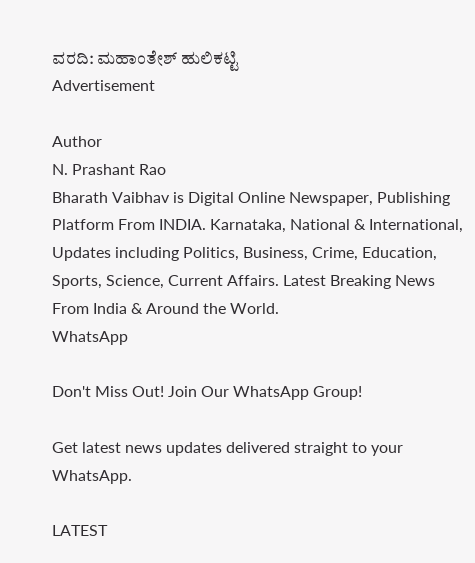ವರದಿ: ಮಹಾಂತೇಶ್ ಹುಲಿಕಟ್ಟಿ
Advertisement

Author
N. Prashant Rao
Bharath Vaibhav is Digital Online Newspaper, Publishing Platform From INDIA. Karnataka, National & International, Updates including Politics, Business, Crime, Education, Sports, Science, Current Affairs. Latest Breaking News From India & Around the World.
WhatsApp

Don't Miss Out! Join Our WhatsApp Group!

Get latest news updates delivered straight to your WhatsApp.

LATEST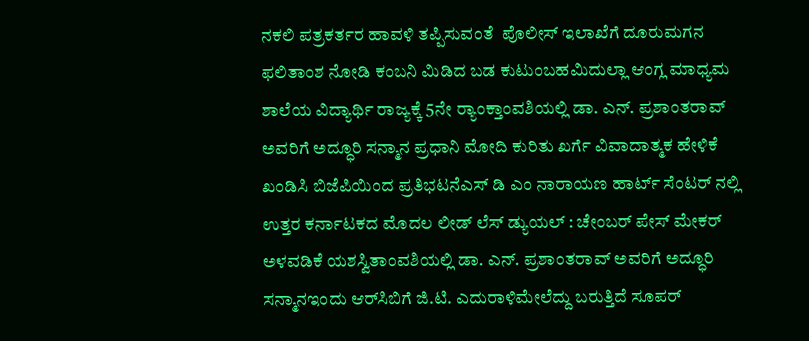ನಕಲಿ ಪತ್ರಕರ್ತರ ಹಾವಳಿ ತಪ್ಪಿಸುವಂತೆ  ಪೊಲೀಸ್ ಇಲಾಖೆಗೆ ದೂರುಮಗನ ಫಲಿತಾಂಶ ನೋಡಿ ಕಂಬನಿ ಮಿಡಿದ ಬಡ ಕುಟುಂಬಹಮಿದುಲ್ಲಾ ಆಂಗ್ಲ ಮಾಧ್ಯಮ ಶಾಲೆಯ ವಿದ್ಯಾರ್ಥಿ ರಾಜ್ಯಕ್ಕೆ 5ನೇ ರ್‍ಯಾಂಕ್ತಾಂವಶಿಯಲ್ಲಿ ಡಾ. ಎನ್. ಪ್ರಶಾಂತರಾವ್ ಅವರಿಗೆ ಅದ್ಧೂರಿ ಸನ್ಮಾನ ಪ್ರಧಾನಿ ಮೋದಿ ಕುರಿತು ಖರ್ಗೆ ವಿವಾದಾತ್ಮಕ ಹೇಳಿಕೆ ಖಂಡಿಸಿ ಬಿಜೆಪಿಯಿಂದ ಪ್ರತಿಭಟನೆಎಸ್ ಡಿ ಎಂ ನಾರಾಯಣ ಹಾರ್ಟ್ ಸೆಂಟರ್ ನಲ್ಲಿ ಉತ್ತರ ಕರ್ನಾಟಕದ ಮೊದಲ ಲೀಡ್ ಲೆಸ್ ಡ್ಯುಯಲ್ : ಚೇಂಬರ್ ಪೇಸ್ ಮೇಕರ್ ಅಳವಡಿಕೆ ಯಶಸ್ವಿತಾಂವಶಿಯಲ್ಲಿ ಡಾ. ಎನ್. ಪ್ರಶಾಂತರಾವ್ ಅವರಿಗೆ ಅದ್ಧೂರಿ ಸನ್ಮಾನಇಂದು ಆರ್‌ಸಿಬಿಗೆ ಜಿ.ಟಿ. ಎದುರಾಳಿಮೇಲೆದ್ದು ಬರುತ್ತಿದೆ ಸೂಪರ್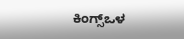ಕಿಂಗ್ಸ್ಒಳ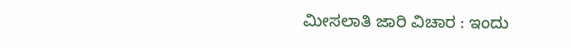ಮೀಸಲಾತಿ ಜಾರಿ ವಿಚಾರ : ಇಂದು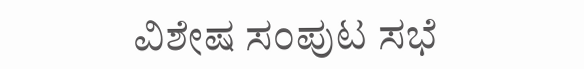ವಿಶೇಷ ಸಂಪುಟ ಸಭೆ